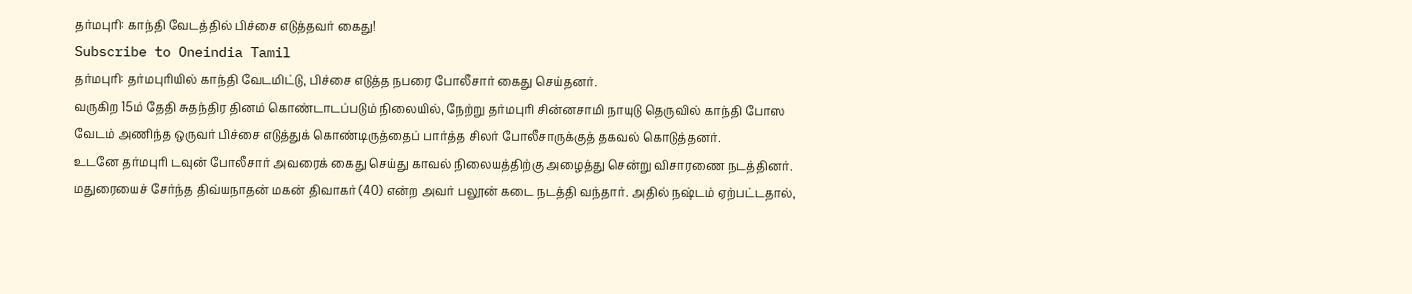தர்மபுரி: காந்தி வேடத்தில் பிச்சை எடுத்தவர் கைது!
Subscribe to Oneindia Tamil
தர்மபுரி: தர்மபுரியில் காந்தி வேடமிட்டு, பிச்சை எடுத்த நபரை போலீசார் கைது செய்தனர்.
வருகிற 15ம் தேதி சுதந்திர தினம் கொண்டாடப்படும் நிலையில், நேற்று தர்மபுரி சின்னசாமி நாயுடு தெருவில் காந்தி போஸ வேடம் அணிந்த ஒருவர் பிச்சை எடுத்துக் கொண்டிருத்தைப் பார்த்த சிலர் போலீசாருக்குத் தகவல் கொடுத்தனர்.
உடனே தர்மபுரி டவுன் போலீசார் அவரைக் கைது செய்து காவல் நிலையத்திற்கு அழைத்து சென்று விசாரணை நடத்தினர்.
மதுரையைச் சேர்ந்த திவ்யநாதன் மகன் திவாகர் (40) என்ற அவர் பலூன் கடை நடத்தி வந்தார். அதில் நஷ்டம் ஏற்பட்டதால்,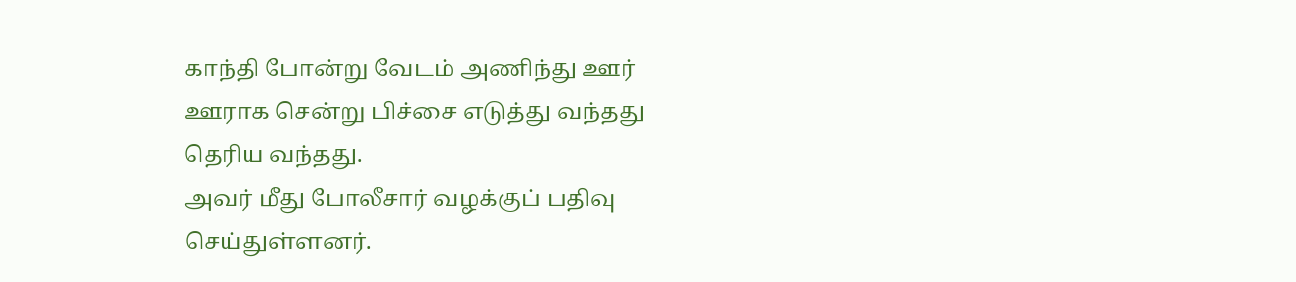காந்தி போன்று வேடம் அணிந்து ஊர் ஊராக சென்று பிச்சை எடுத்து வந்தது தெரிய வந்தது.
அவர் மீது போலீசார் வழக்குப் பதிவு செய்துள்ளனர்.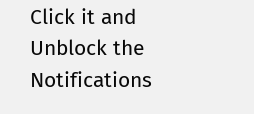Click it and Unblock the Notifications